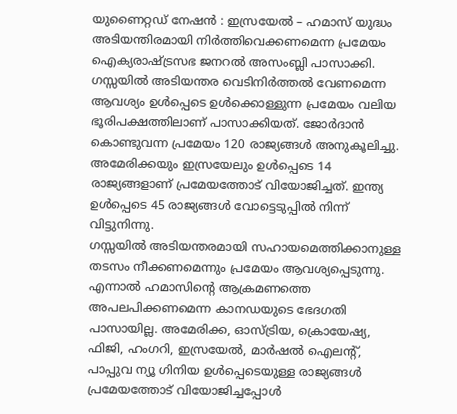യുണൈറ്റഡ് നേഷൻ : ഇസ്രയേൽ – ഹമാസ് യുദ്ധം അടിയന്തിരമായി നിർത്തിവെക്കണമെന്ന പ്രമേയം ഐക്യരാഷ്ട്രസഭ ജനറൽ അസംബ്ലി പാസാക്കി. ഗസ്സയിൽ അടിയന്തര വെടിനിർത്തൽ വേണമെന്ന ആവശ്യം ഉൾപ്പെടെ ഉൾക്കൊള്ളുന്ന പ്രമേയം വലിയ ഭൂരിപക്ഷത്തിലാണ് പാസാക്കിയത്. ജോർദാൻ കൊണ്ടുവന്ന പ്രമേയം 120 രാജ്യങ്ങൾ അനുകൂലിച്ചു. അമേരിക്കയും ഇസ്രയേലും ഉൾപ്പെടെ 14 രാജ്യങ്ങളാണ് പ്രമേയത്തോട് വിയോജിച്ചത്. ഇന്ത്യ ഉൾപ്പെടെ 45 രാജ്യങ്ങൾ വോട്ടെടുപ്പിൽ നിന്ന് വിട്ടുനിന്നു.
ഗസ്സയിൽ അടിയന്തരമായി സഹായമെത്തിക്കാനുള്ള തടസം നീക്കണമെന്നും പ്രമേയം ആവശ്യപ്പെടുന്നു. എന്നാൽ ഹമാസിന്റെ ആക്രമണത്തെ അപലപിക്കണമെന്ന കാനഡയുടെ ഭേദഗതി പാസായില്ല. അമേരിക്ക, ഓസ്ട്രിയ, ക്രൊയേഷ്യ, ഫിജി, ഹംഗറി, ഇസ്രയേൽ, മാർഷൽ ഐലന്റ്, പാപ്പുവ ന്യൂ ഗിനിയ ഉൾപ്പെടെയുള്ള രാജ്യങ്ങൾ പ്രമേയത്തോട് വിയോജിച്ചപ്പോൾ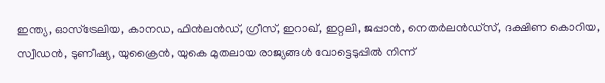ഇന്ത്യ, ഓസ്ട്രേലിയ, കാനഡ, ഫിൻലൻഡ്, ഗ്രീസ്, ഇറാഖ്, ഇറ്റലി, ജപ്പാൻ, നെതർലൻഡ്സ്, ദക്ഷിണ കൊറിയ, സ്വീഡൻ, ടുണീഷ്യ, യുക്രൈൻ, യുകെ മുതലായ രാജ്യങ്ങൾ വോട്ടെടുപ്പിൽ നിന്ന്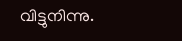വിട്ടുനിന്നു.